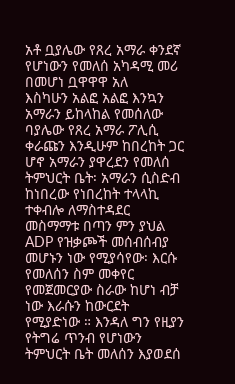አቶ ቧያሌው የጸረ አማራ ቀንደኛ የሆነውን የመለሰ አካዳሚ መሪ በመሆነ ቧዋዋዋ አለ
እስካሁን አልፎ አልፎ እንኳን አማራን ይከላከል የመሰለው ባያሌው የጸረ አማራ ፖሊሲ ቀራጩን እንዲሁም ከበረከት ጋር ሆኖ አማራን ያዋረደን የመለሰ ትምህርት ቤት፡ አማራን ሲስድብ ከነበረው የነበረከት ተላላኪ ተቀብሎ ለማስተዳደር መስማማቱ በጣን ምን ያህል ADP የዝቃጮች መሰብሰብያ መሆኑን ነው የሚያሳየው፡ እርሱ የመለሰን ስም መቀየር የመጀመርያው ስራው ከሆነ ብቻ ነው እራሱን ከውርደት የሚያድነው ። እንዳለ ግን የዚያን የትግሬ ጥንብ የሆነውን ትምህርት ቤት መለሰን እያወደሰ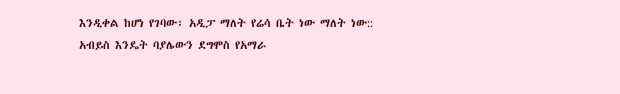እንዲቀል ከሆነ የገባው፡ አዲፓ ማለት የሬሳ ቤት ነው ማለት ነው:: አብይስ እንዴት ባያሌውን ደግሞስ የአማራ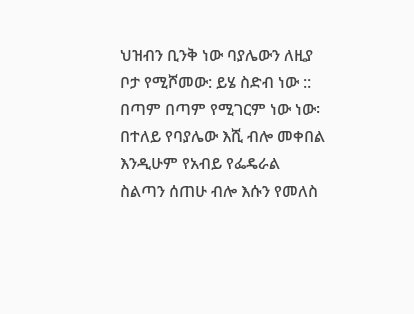ህዝብን ቢንቅ ነው ባያሌውን ለዚያ ቦታ የሚሾመው: ይሄ ስድብ ነው :: በጣም በጣም የሚገርም ነው ነው፡ በተለይ የባያሌው እሺ ብሎ መቀበል እንዲሁም የአብይ የፌዴራል ስልጣን ሰጠሁ ብሎ እሱን የመለስ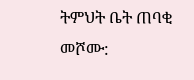ትምህት ቤት ጠባቂ መሾሙ: